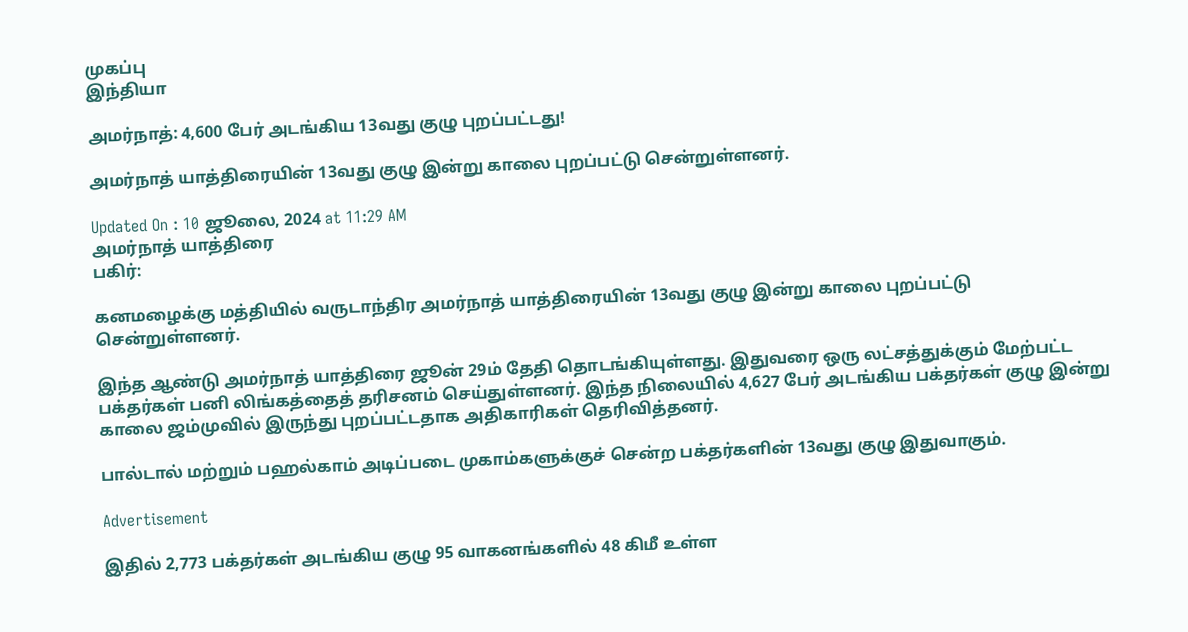முகப்பு
இந்தியா

அமர்நாத்: 4,600 பேர் அடங்கிய 13வது குழு புறப்பட்டது!

அமர்நாத் யாத்திரையின் 13வது குழு இன்று காலை புறப்பட்டு சென்றுள்ளனர்.

Updated On : 10 ஜூலை, 2024 at 11:29 AM
அமர்நாத் யாத்திரை
பகிர்:

கனமழைக்கு மத்தியில் வருடாந்திர அமர்நாத் யாத்திரையின் 13வது குழு இன்று காலை புறப்பட்டு சென்றுள்ளனர்.

இந்த ஆண்டு அமர்நாத் யாத்திரை ஜூன் 29ம் தேதி தொடங்கியுள்ளது. இதுவரை ஒரு லட்சத்துக்கும் மேற்பட்ட பக்தர்கள் பனி லிங்கத்தைத் தரிசனம் செய்துள்ளனர். இந்த நிலையில் 4,627 பேர் அடங்கிய பக்தர்கள் குழு இன்று காலை ஜம்முவில் இருந்து புறப்பட்டதாக அதிகாரிகள் தெரிவித்தனர்.

பால்டால் மற்றும் பஹல்காம் அடிப்படை முகாம்களுக்குச் சென்ற பக்தர்களின் 13வது குழு இதுவாகும்.

Advertisement

இதில் 2,773 பக்தர்கள் அடங்கிய குழு 95 வாகனங்களில் 48 கிமீ உள்ள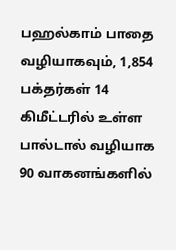பஹல்காம் பாதை வழியாகவும், 1,854 பக்தர்கள் 14 கிமீட்டரில் உள்ள பால்டால் வழியாக 90 வாகனங்களில்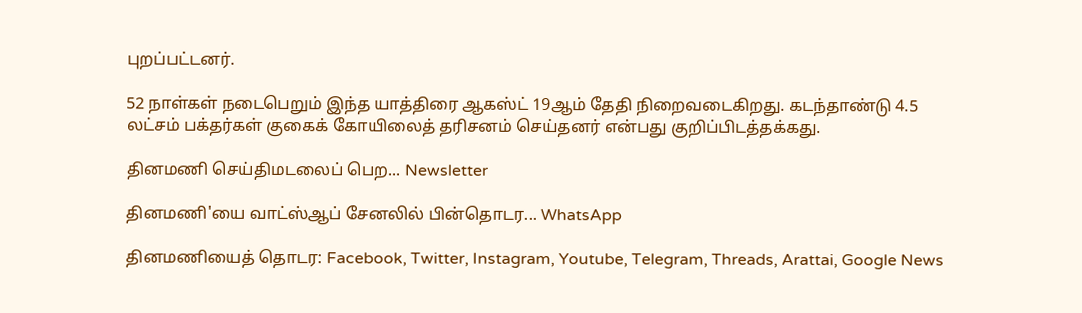புறப்பட்டனர்.

52 நாள்கள் நடைபெறும் இந்த யாத்திரை ஆகஸ்ட் 19ஆம் தேதி நிறைவடைகிறது. கடந்தாண்டு 4.5 லட்சம் பக்தர்கள் குகைக் கோயிலைத் தரிசனம் செய்தனர் என்பது குறிப்பிடத்தக்கது.

தினமணி செய்திமடலைப் பெற... Newsletter

தினமணி'யை வாட்ஸ்ஆப் சேனலில் பின்தொடர... WhatsApp

தினமணியைத் தொடர: Facebook, Twitter, Instagram, Youtube, Telegram, Threads, Arattai, Google News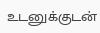உடனுக்குடன்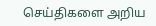செய்திகளை அறிய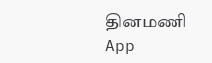தினமணி App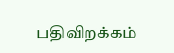பதிவிறக்கம்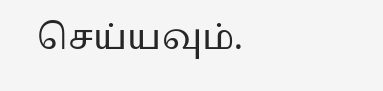செய்யவும்.